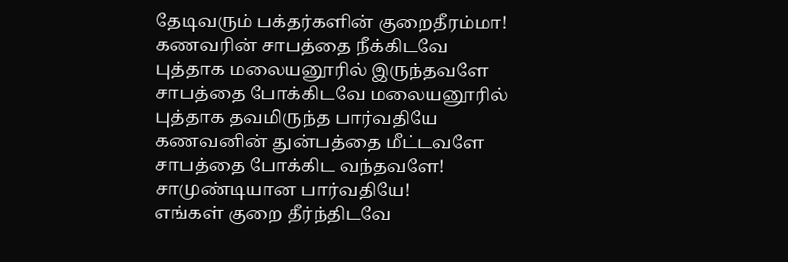தேடிவரும் பக்தர்களின் குறைதீரம்மா!
கணவரின் சாபத்தை நீக்கிடவே
புத்தாக மலையனூரில் இருந்தவளே
சாபத்தை போக்கிடவே மலையனூரில்
புத்தாக தவமிருந்த பார்வதியே
கணவனின் துன்பத்தை மீட்டவளே
சாபத்தை போக்கிட வந்தவளே!
சாமுண்டியான பார்வதியே!
எங்கள் குறை தீர்ந்திடவே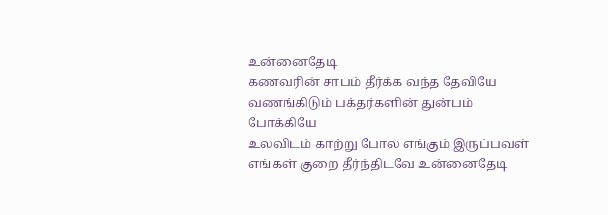உன்னைதேடி
கணவரின் சாபம் தீர்க்க வந்த தேவியே
வணங்கிடும் பக்தர்களின் துன்பம் போக்கியே
உலவிடம் காற்று போல எங்கும் இருப்பவள்
எங்கள் குறை தீர்ந்திடவே உன்னைதேடி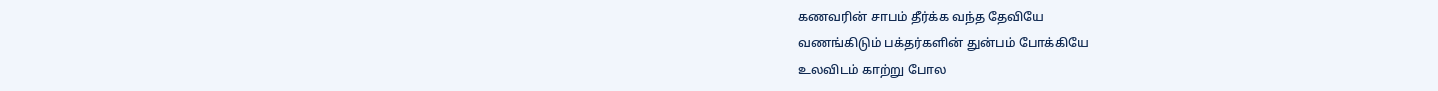கணவரின் சாபம் தீர்க்க வந்த தேவியே
வணங்கிடும் பக்தர்களின் துன்பம் போக்கியே
உலவிடம் காற்று போல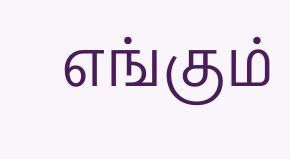எங்கும்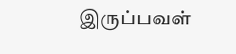இருப்பவள்